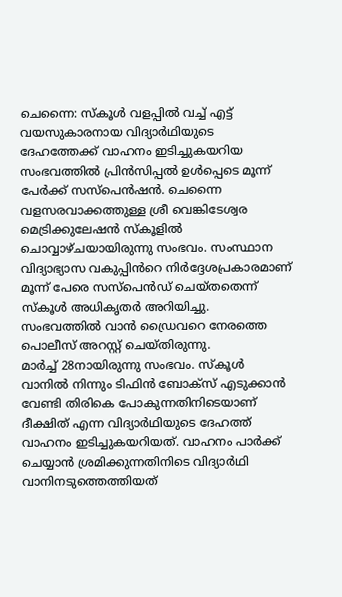ചെന്നൈ: സ്കൂൾ വളപ്പിൽ വച്ച് എട്ട് വയസുകാരനായ വിദ്യാർഥിയുടെ ദേഹത്തേക്ക് വാഹനം ഇടിച്ചുകയറിയ സംഭവത്തിൽ പ്രിൻസിപ്പൽ ഉൾപ്പെടെ മൂന്ന് പേർക്ക് സസ്പെൻഷൻ. ചെന്നൈ വളസരവാക്കത്തുള്ള ശ്രീ വെങ്കിടേശ്വര മെട്രിക്കുലേഷൻ സ്കൂളിൽ ചൊവ്വാഴ്ചയായിരുന്നു സംഭവം. സംസ്ഥാന വിദ്യാഭ്യാസ വകുപ്പിൻറെ നിർദ്ദേശപ്രകാരമാണ് മൂന്ന് പേരെ സസ്പെൻഡ് ചെയ്തതെന്ന് സ്കൂൾ അധികൃതർ അറിയിച്ചു. സംഭവത്തിൽ വാൻ ഡ്രൈവറെ നേരത്തെ പൊലീസ് അറസ്റ്റ് ചെയ്തിരുന്നു.
മാർച്ച് 28നായിരുന്നു സംഭവം. സ്കൂൾ വാനിൽ നിന്നും ടിഫിൻ ബോക്സ് എടുക്കാൻ വേണ്ടി തിരികെ പോകുന്നതിനിടെയാണ് ദീക്ഷിത് എന്ന വിദ്യാർഥിയുടെ ദേഹത്ത് വാഹനം ഇടിച്ചുകയറിയത്. വാഹനം പാർക്ക് ചെയ്യാൻ ശ്രമിക്കുന്നതിനിടെ വിദ്യാർഥി വാനിനടുത്തെത്തിയത്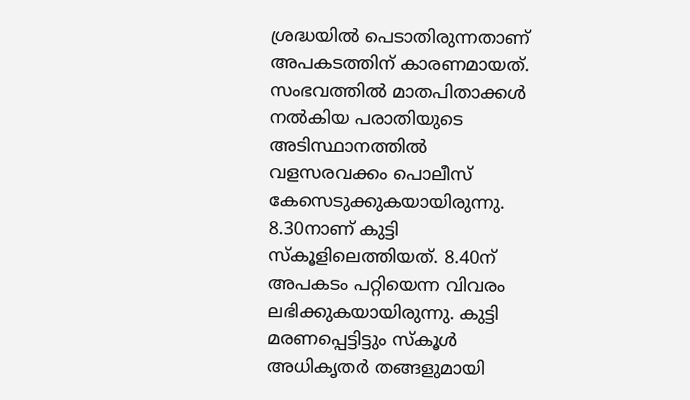ശ്രദ്ധയിൽ പെടാതിരുന്നതാണ് അപകടത്തിന് കാരണമായത്. സംഭവത്തിൽ മാതപിതാക്കൾ നൽകിയ പരാതിയുടെ അടിസ്ഥാനത്തിൽ വളസരവക്കം പൊലീസ് കേസെടുക്കുകയായിരുന്നു. 8.30നാണ് കുട്ടി സ്കൂളിലെത്തിയത്. 8.40ന് അപകടം പറ്റിയെന്ന വിവരം ലഭിക്കുകയായിരുന്നു. കുട്ടി മരണപ്പെട്ടിട്ടും സ്കൂൾ അധികൃതർ തങ്ങളുമായി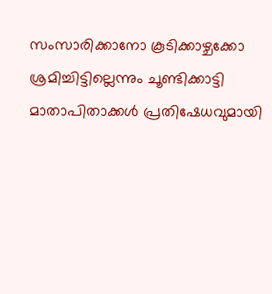സംസാരിക്കാനോ കൂടിക്കാഴ്ചക്കോ ശ്രമിച്ചിട്ടില്ലെന്നും ചൂണ്ടിക്കാട്ടി മാതാപിതാക്കൾ പ്രതിഷേധവുമായി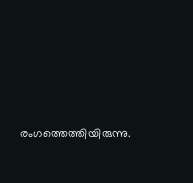രംഗത്തെത്തിയിരുന്നു.